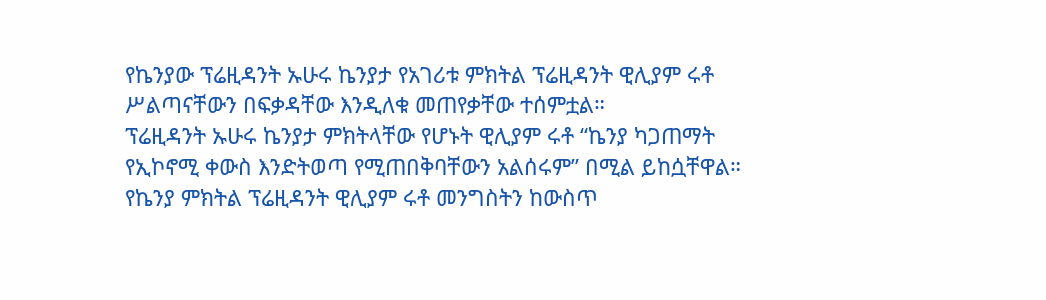የኬንያው ፕሬዚዳንት ኡሁሩ ኬንያታ የአገሪቱ ምክትል ፕሬዚዳንት ዊሊያም ሩቶ ሥልጣናቸውን በፍቃዳቸው እንዲለቁ መጠየቃቸው ተሰምቷል።
ፕሬዚዳንት ኡሁሩ ኬንያታ ምክትላቸው የሆኑት ዊሊያም ሩቶ “ኬንያ ካጋጠማት የኢኮኖሚ ቀውስ እንድትወጣ የሚጠበቅባቸውን አልሰሩም” በሚል ይከሷቸዋል።
የኬንያ ምክትል ፕሬዚዳንት ዊሊያም ሩቶ መንግስትን ከውስጥ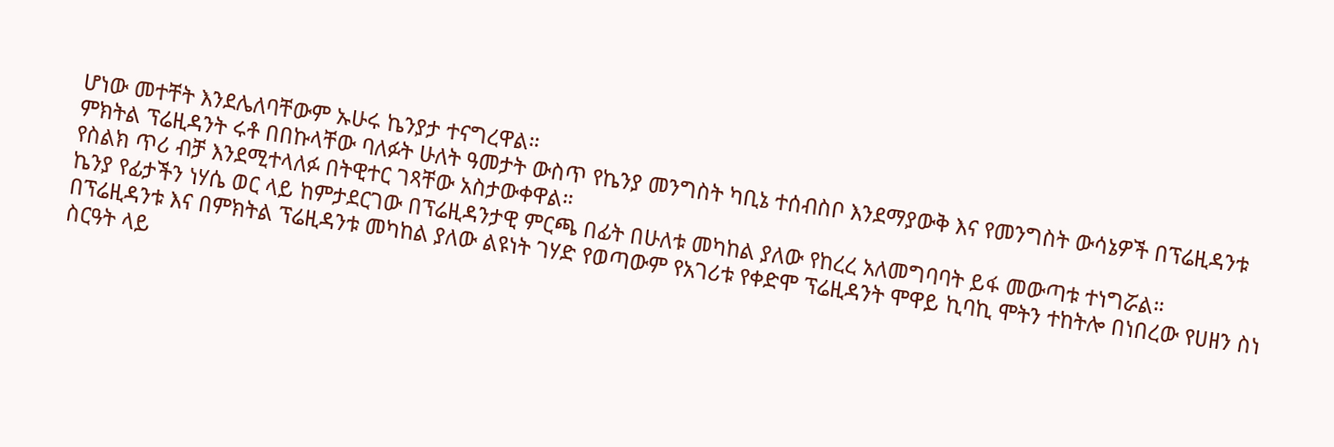ሆነው መተቸት እንደሌለባቸውም ኡሁሩ ኬንያታ ተናግረዋል።
ምክትል ፕሬዚዳንት ሩቶ በበኩላቸው ባለፉት ሁለት ዓመታት ውስጥ የኬንያ መንግስት ካቢኔ ተሰብስቦ እንደማያውቅ እና የመንግስት ውሳኔዎች በፕሬዚዳንቱ የስልክ ጥሪ ብቻ እንደሚተላለፉ በትዊተር ገጻቸው አስታውቀዋል።
ኬንያ የፊታችን ነሃሴ ወር ላይ ከምታደርገው በፕሬዚዳንታዊ ምርጫ በፊት በሁለቱ መካከል ያለው የከረረ አለመግባባት ይፋ መውጣቱ ተነግሯል።
በፕሬዚዳንቱ እና በምክትል ፕሬዚዳንቱ መካከል ያለው ልዩነት ገሃድ የወጣውም የአገሪቱ የቀድሞ ፕሬዚዳንት ሞዋይ ኪባኪ ሞትን ተከትሎ በነበረው የሀዘን ስነ ስርዓት ላይ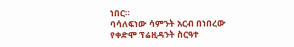ነበር።
ባሳለፍነው ሳምንት አርብ በነበረው የቀድሞ ፕሬዚዳንት ስርዓተ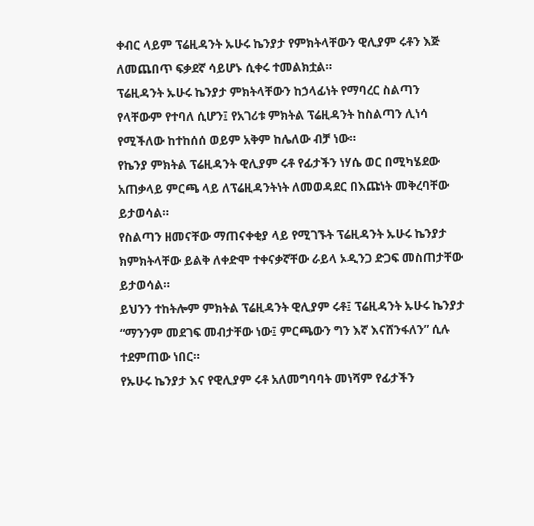ቀብር ላይም ፕሬዚዳንት ኡሁሩ ኬንያታ የምክትላቸውን ዊሊያም ሩቶን እጅ ለመጨበጥ ፍቃደኛ ሳይሆኑ ሲቀሩ ተመልክቷል።
ፕሬዚዳንት ኡሁሩ ኬንያታ ምክትላቸውን ከኃላፊነት የማባረር ስልጣን የላቸውም የተባለ ሲሆን፤ የአገሪቱ ምክትል ፕሬዚዳንት ከስልጣን ሊነሳ የሚችለው ከተከሰሰ ወይም አቅም ከሌለው ብቻ ነው።
የኬንያ ምክትል ፕሬዚዳንት ዊሊያም ሩቶ የፊታችን ነሃሴ ወር በሚካሄደው አጠቃላይ ምርጫ ላይ ለፕሬዚዳንትነት ለመወዳደር በእጩነት መቅረባቸው ይታወሳል።
የስልጣን ዘመናቸው ማጠናቀቂያ ላይ የሚገኙት ፕሬዚዳንት ኡሁሩ ኬንያታ ክምክትላቸው ይልቅ ለቀድሞ ተቀናቃኛቸው ራይላ ኦዲንጋ ድጋፍ መስጠታቸው ይታወሳል።
ይህንን ተከትሎም ምክትል ፕሬዚዳንት ዊሊያም ሩቶ፤ ፕሬዚዳንት ኡሁሩ ኬንያታ “ማንንም መደገፍ መብታቸው ነው፤ ምርጫውን ግን እኛ እናሸንፋለን” ሲሉ ተደምጠው ነበር።
የኡሁሩ ኬንያታ እና የዊሊያም ሩቶ አለመግባባት መነሻም የፊታችን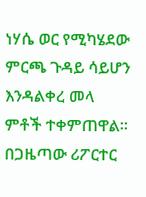ነሃሴ ወር የሚካሄደው ምርጫ ጉዳይ ሳይሆን እንዳልቀረ መላ ምቶች ተቀምጠዋል።
በጋዜጣው ሪፖርተር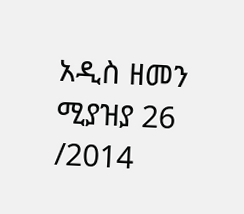አዲስ ዘመን ሚያዝያ 26 /2014